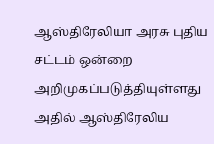ஆஸ்திரேலியா அரசு புதிய சட்டம் ஒன்றை அறிமுகப்படுத்தியுள்ளது அதில் ஆஸ்திரேலிய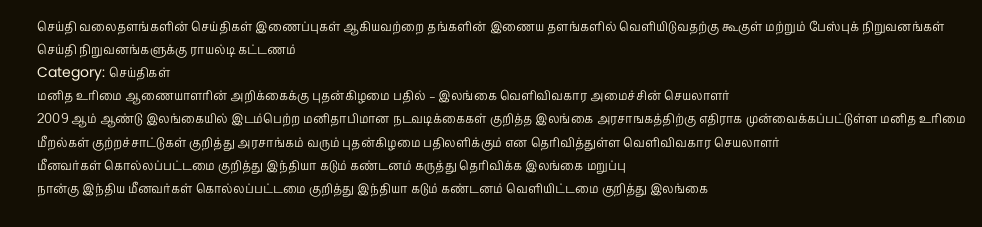செய்தி வலைதளங்களின் செய்திகள் இணைப்புகள் ஆகியவற்றை தங்களின் இணைய தளங்களில் வெளியிடுவதற்கு கூகுள் மற்றும் பேஸ்புக் நிறுவனங்கள் செய்தி நிறுவனங்களுக்கு ராயல்டி கட்டணம்
Category: செய்திகள்
மனித உரிமை ஆணையாளரின் அறிக்கைக்கு புதன்கிழமை பதில் – இலங்கை வெளிவிவகார அமைச்சின் செயலாளர்
2009 ஆம் ஆண்டு இலங்கையில் இடம்பெற்ற மனிதாபிமான நடவடிக்கைகள் குறித்த இலங்கை அரசாஙகத்திற்கு எதிராக முன்வைக்கப்பட்டுள்ள மனித உரிமை மீறல்கள் குற்றச்சாட்டுகள் குறித்து அரசாங்கம் வரும் புதன்கிழமை பதிலளிக்கும் என தெரிவித்துள்ள வெளிவிவகார செயலாளர்
மீனவர்கள் கொல்லப்பட்டமை குறித்து இந்தியா கடும் கண்டனம் கருத்து தெரிவிக்க இலங்கை மறுப்பு
நான்கு இந்திய மீனவர்கள் கொல்லப்பட்டமை குறித்து இந்தியா கடும் கண்டனம் வெளியிட்டமை குறித்து இலங்கை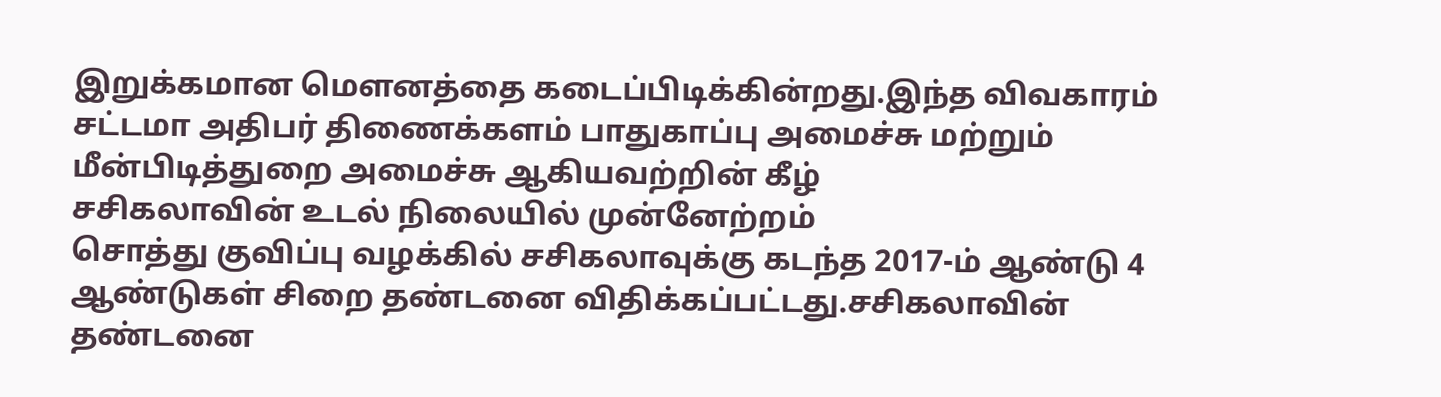இறுக்கமான மௌனத்தை கடைப்பிடிக்கின்றது.இந்த விவகாரம் சட்டமா அதிபர் திணைக்களம் பாதுகாப்பு அமைச்சு மற்றும் மீன்பிடித்துறை அமைச்சு ஆகியவற்றின் கீழ்
சசிகலாவின் உடல் நிலையில் முன்னேற்றம்
சொத்து குவிப்பு வழக்கில் சசிகலாவுக்கு கடந்த 2017-ம் ஆண்டு 4 ஆண்டுகள் சிறை தண்டனை விதிக்கப்பட்டது.சசிகலாவின் தண்டனை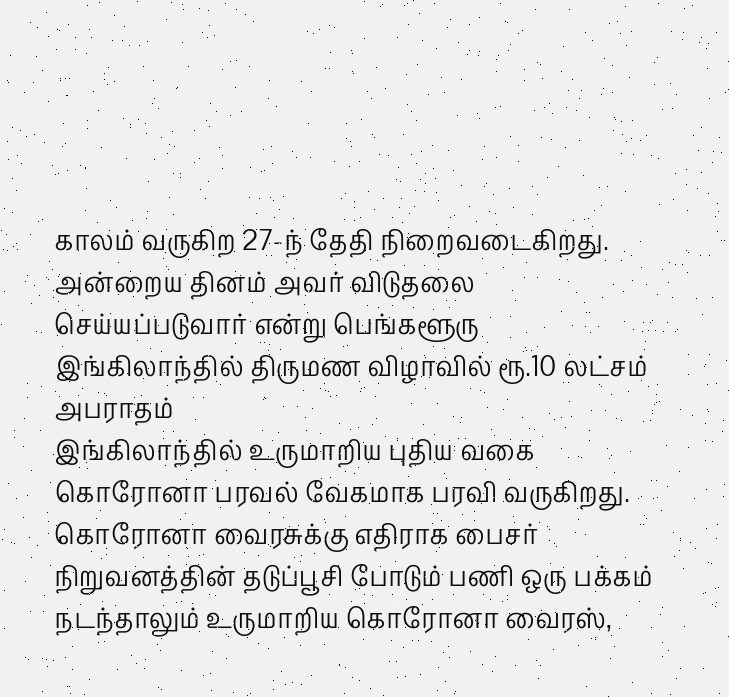காலம் வருகிற 27-ந் தேதி நிறைவடைகிறது. அன்றைய தினம் அவர் விடுதலை செய்யப்படுவார் என்று பெங்களூரு
இங்கிலாந்தில் திருமண விழாவில் ரூ.10 லட்சம் அபராதம்
இங்கிலாந்தில் உருமாறிய புதிய வகை கொரோனா பரவல் வேகமாக பரவி வருகிறது. கொரோனா வைரசுக்கு எதிராக பைசர் நிறுவனத்தின் தடுப்பூசி போடும் பணி ஒரு பக்கம் நடந்தாலும் உருமாறிய கொரோனா வைரஸ்,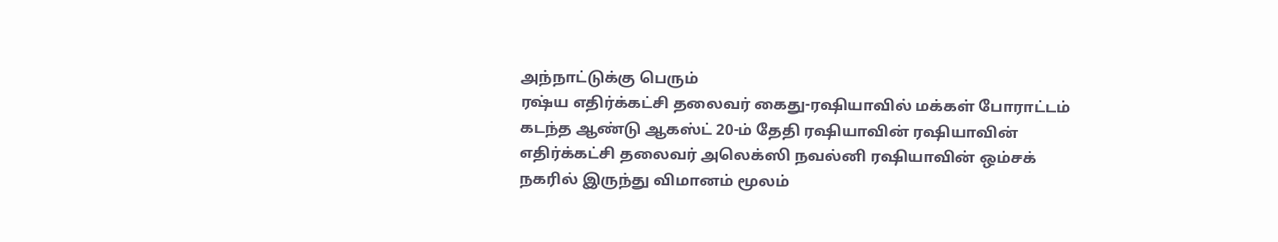அந்நாட்டுக்கு பெரும்
ரஷ்ய எதிர்க்கட்சி தலைவர் கைது-ரஷியாவில் மக்கள் போராட்டம்
கடந்த ஆண்டு ஆகஸ்ட் 20-ம் தேதி ரஷியாவின் ரஷியாவின் எதிர்க்கட்சி தலைவர் அலெக்ஸி நவல்னி ரஷியாவின் ஒம்சக் நகரில் இருந்து விமானம் மூலம்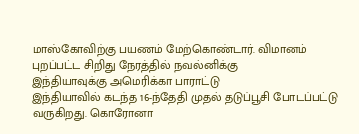மாஸ்கோவிற்கு பயணம் மேற்கொண்டார். விமானம் புறப்பட்ட சிறிது நேரத்தில் நவல்னிக்கு
இந்தியாவுக்கு அமெரிக்கா பாராட்டு
இந்தியாவில் கடந்த 16-ந்தேதி முதல் தடுப்பூசி போடப்பட்டு வருகிறது. கொரோனா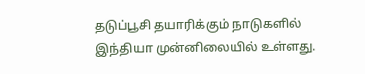தடுப்பூசி தயாரிக்கும் நாடுகளில் இந்தியா முன்னிலையில் உள்ளது.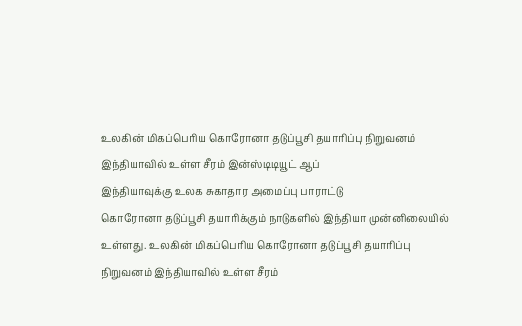உலகின் மிகப்பெரிய கொரோனா தடுப்பூசி தயாரிப்பு நிறுவனம் இந்தியாவில் உள்ள சீரம் இன்ஸ்டிடியூட் ஆப்
இந்தியாவுக்கு உலக சுகாதார அமைப்பு பாராட்டு
கொரோனா தடுப்பூசி தயாரிக்கும் நாடுகளில் இந்தியா முன்னிலையில் உள்ளது. உலகின் மிகப்பெரிய கொரோனா தடுப்பூசி தயாரிப்பு நிறுவனம் இந்தியாவில் உள்ள சீரம்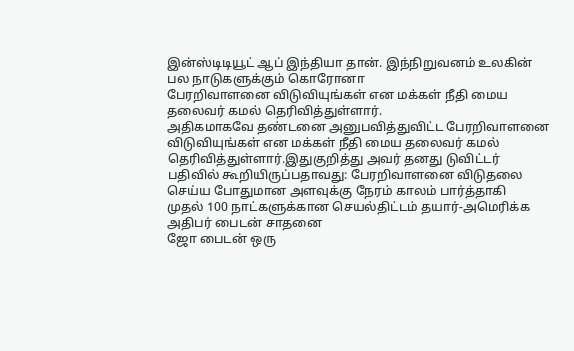இன்ஸ்டிடியூட் ஆப் இந்தியா தான். இந்நிறுவனம் உலகின் பல நாடுகளுக்கும் கொரோனா
பேரறிவாளனை விடுவியுங்கள் என மக்கள் நீதி மைய தலைவர் கமல் தெரிவித்துள்ளார்.
அதிகமாகவே தண்டனை அனுபவித்துவிட்ட பேரறிவாளனை விடுவியுங்கள் என மக்கள் நீதி மைய தலைவர் கமல் தெரிவித்துள்ளார்.இதுகுறித்து அவர் தனது டுவிட்டர் பதிவில் கூறியிருப்பதாவது: பேரறிவாளனை விடுதலை செய்ய போதுமான அளவுக்கு நேரம் காலம் பார்த்தாகி
முதல் 100 நாட்களுக்கான செயல்திட்டம் தயார்-அமெரிக்க அதிபர் பைடன் சாதனை
ஜோ பைடன் ஒரு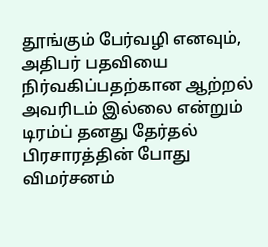தூங்கும் பேர்வழி எனவும், அதிபர் பதவியை நிர்வகிப்பதற்கான ஆற்றல் அவரிடம் இல்லை என்றும் டிரம்ப் தனது தேர்தல் பிரசாரத்தின் போது விமர்சனம்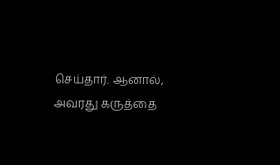செய்தார். ஆனால், அவரது கருத்தை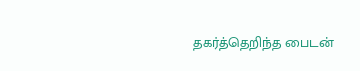தகர்த்தெறிந்த பைடன்